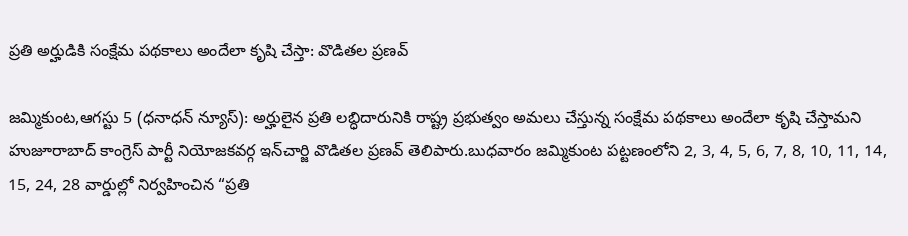ప్రతి అర్హుడికి సంక్షేమ పథకాలు అందేలా కృషి చేస్తా: వొడితల ప్రణవ్

జమ్మికుంట,ఆగస్టు 5 (ధనాధన్ న్యూస్): అర్హులైన ప్రతి లబ్ధిదారునికి రాష్ట్ర ప్రభుత్వం అమలు చేస్తున్న సంక్షేమ పథకాలు అందేలా కృషి చేస్తామని హుజూరాబాద్ కాంగ్రెస్ పార్టీ నియోజకవర్గ ఇన్‌చార్జి వొడితల ప్రణవ్ తెలిపారు.బుధవారం జమ్మికుంట పట్టణంలోని 2, 3, 4, 5, 6, 7, 8, 10, 11, 14, 15, 24, 28 వార్డుల్లో నిర్వహించిన “ప్రతి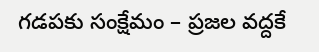గడపకు సంక్షేమం – ప్రజల వద్దకే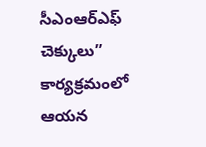సీఎంఆర్ఎఫ్ చెక్కులు” కార్యక్రమంలో ఆయన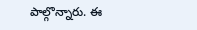పాల్గొన్నారు. ఈ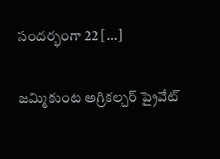సందర్భంగా 22 […]

జమ్మికుంట అగ్రికల్చర్ ప్రైవేట్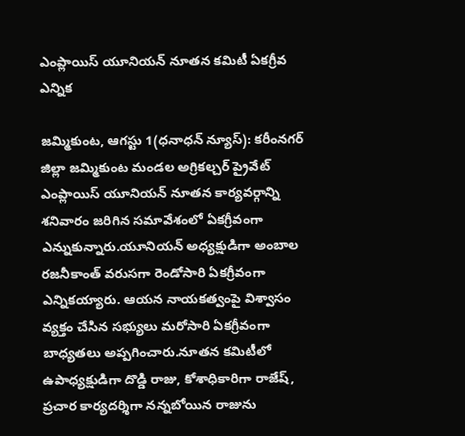ఎంప్లాయిస్ యూనియన్ నూతన కమిటీ ఏకగ్రీవ ఎన్నిక

జమ్మికుంట, ఆగస్టు 1(ధనాధన్ న్యూస్): కరీంనగర్ జిల్లా జమ్మికుంట మండల అగ్రికల్చర్ ప్రైవేట్ ఎంప్లాయిస్ యూనియన్ నూతన కార్యవర్గాన్ని శనివారం జరిగిన సమావేశంలో ఏకగ్రీవంగా ఎన్నుకున్నారు.యూనియన్ అధ్యక్షుడిగా అంబాల రజనీకాంత్ వరుసగా రెండోసారి ఏకగ్రీవంగా ఎన్నికయ్యారు. ఆయన నాయకత్వంపై విశ్వాసం వ్యక్తం చేసిన సభ్యులు మరోసారి ఏకగ్రీవంగా బాధ్యతలు అప్పగించారు.నూతన కమిటీలో ఉపాధ్యక్షుడిగా దొడ్డి రాజు, కోశాధికారిగా రాజేష్, ప్రచార కార్యదర్శిగా నన్నబోయిన రాజును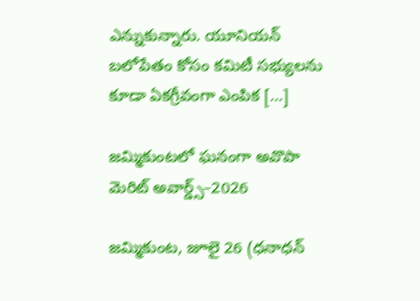ఎన్నుకున్నారు. యూనియన్ బలోపేతం కోసం కమిటీ సభ్యులను కూడా ఏకగ్రీవంగా ఎంపిక […]

జమ్మికుంటలో ఘనంగా అవొపా మెరిట్ అవార్డ్స్–2026

జమ్మికుంట, జూలై 26 (ధనాధన్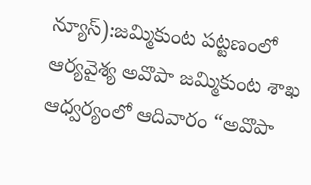న్యూస్):జమ్మికుంట పట్టణంలో ఆర్యవైశ్య అవొపా జమ్మికుంట శాఖ ఆధ్వర్యంలో ఆదివారం “అవొపా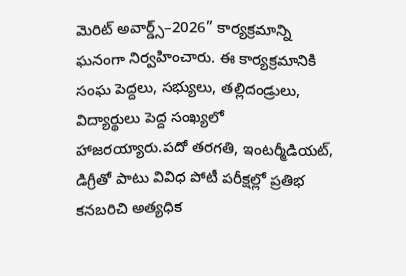మెరిట్ అవార్డ్స్–2026” కార్యక్రమాన్ని ఘనంగా నిర్వహించారు. ఈ కార్యక్రమానికి సంఘ పెద్దలు, సభ్యులు, తల్లిదండ్రులు, విద్యార్థులు పెద్ద సంఖ్యలో హాజరయ్యారు.పదో తరగతి, ఇంటర్మీడియట్, డిగ్రీతో పాటు వివిధ పోటీ పరీక్షల్లో ప్రతిభ కనబరిచి అత్యధిక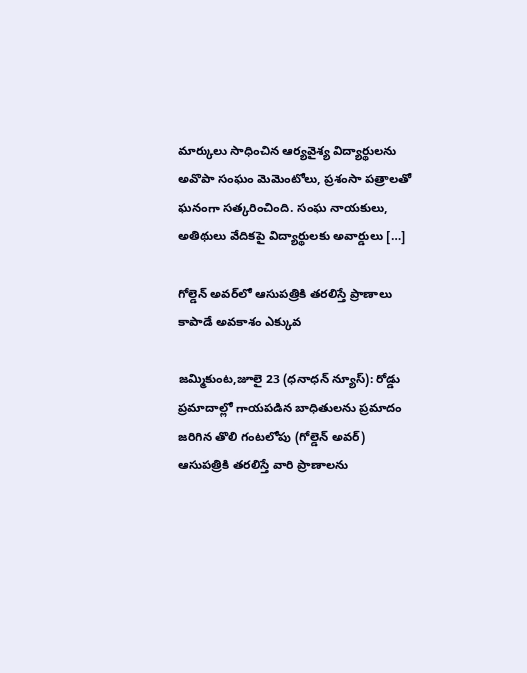మార్కులు సాధించిన ఆర్యవైశ్య విద్యార్థులను అవొపా సంఘం మెమెంటోలు, ప్రశంసా పత్రాలతో ఘనంగా సత్కరించింది. సంఘ నాయకులు, అతిథులు వేదికపై విద్యార్థులకు అవార్డులు […]

గోల్డెన్ అవర్‌లో ఆసుపత్రికి తరలిస్తే ప్రాణాలు కాపాడే అవకాశం ఎక్కువ

జమ్మికుంట,జూలై 23 (ధనాధన్ న్యూస్): రోడ్డు ప్రమాదాల్లో గాయపడిన బాధితులను ప్రమాదం జరిగిన తొలి గంటలోపు (గోల్డెన్ అవర్) ఆసుపత్రికి తరలిస్తే వారి ప్రాణాలను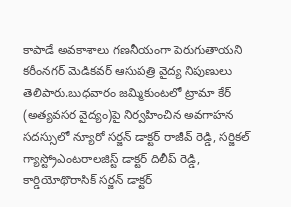కాపాడే అవకాశాలు గణనీయంగా పెరుగుతాయని కరీంనగర్ మెడికవర్ ఆసుపత్రి వైద్య నిపుణులు తెలిపారు.బుధవారం జమ్మికుంటలో ట్రామా కేర్ (అత్యవసర వైద్యం)పై నిర్వహించిన అవగాహన సదస్సులో న్యూరో సర్జన్ డాక్టర్ రాజీవ్ రెడ్డి, సర్జికల్ గ్యాస్ట్రోఎంటరాలజిస్ట్ డాక్టర్ దిలీప్ రెడ్డి, కార్డియోథొరాసిక్ సర్జన్ డాక్టర్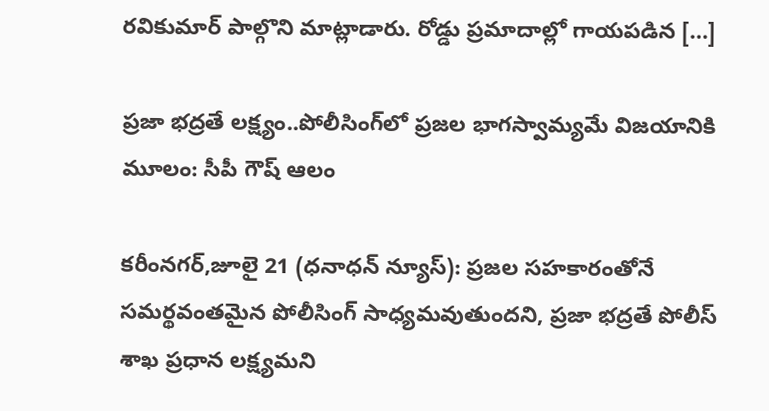రవికుమార్ పాల్గొని మాట్లాడారు. రోడ్డు ప్రమాదాల్లో గాయపడిన […]

ప్రజా భద్రతే లక్ష్యం..పోలీసింగ్‌లో ప్రజల భాగస్వామ్యమే విజయానికి మూలం: సీపీ గౌష్ ఆలం

కరీంనగర్,జూలై 21 (ధనాధన్ న్యూస్): ప్రజల సహకారంతోనే సమర్థవంతమైన పోలీసింగ్ సాధ్యమవుతుందని, ప్రజా భద్రతే పోలీస్ శాఖ ప్రధాన లక్ష్యమని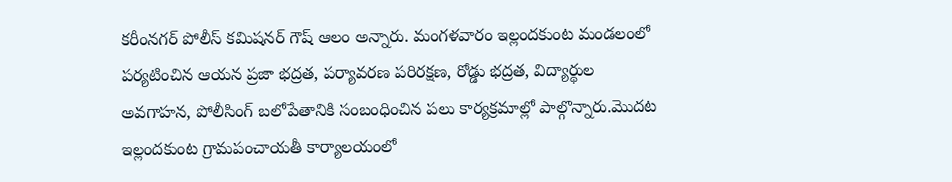కరీంనగర్ పోలీస్ కమిషనర్ గౌష్ ఆలం అన్నారు. మంగళవారం ఇల్లందకుంట మండలంలో పర్యటించిన ఆయన ప్రజా భద్రత, పర్యావరణ పరిరక్షణ, రోడ్డు భద్రత, విద్యార్థుల అవగాహన, పోలీసింగ్ బలోపేతానికి సంబంధించిన పలు కార్యక్రమాల్లో పాల్గొన్నారు.మొదట ఇల్లందకుంట గ్రామపంచాయతీ కార్యాలయంలో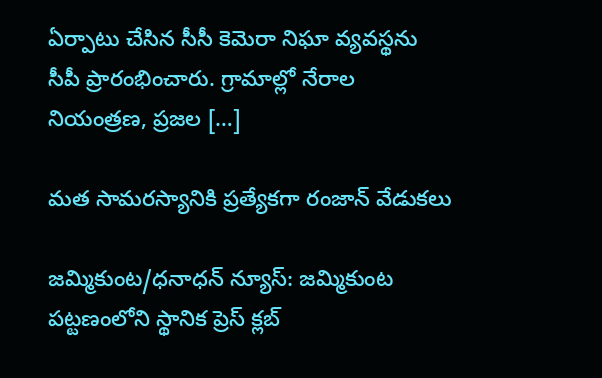ఏర్పాటు చేసిన సీసీ కెమెరా నిఘా వ్యవస్థను సీపీ ప్రారంభించారు. గ్రామాల్లో నేరాల నియంత్రణ, ప్రజల […]

మత సామరస్యానికి ప్రత్యేకగా రంజాన్ వేడుకలు

జమ్మికుంట/ధనాధన్ న్యూస్: జమ్మికుంట పట్టణంలోని స్థానిక ప్రెస్ క్లబ్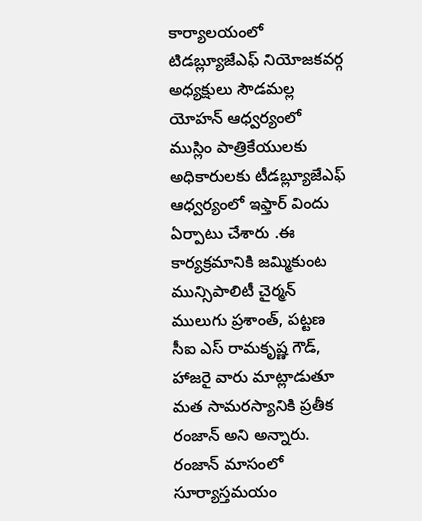కార్యాలయంలో టిడబ్ల్యూజేఎఫ్ నియోజకవర్గ అధ్యక్షులు సౌడమల్ల యోహన్ ఆధ్వర్యంలో ముస్లిం పాత్రికేయులకు అధికారులకు టీడబ్ల్యూజేఎఫ్ ఆధ్వర్యంలో ఇఫ్తార్ విందు ఏర్పాటు చేశారు .ఈ కార్యక్రమానికి జమ్మికుంట మున్సిపాలిటీ చైర్మన్ ములుగు ప్రశాంత్, పట్టణ సీఐ ఎస్ రామకృష్ణ గౌడ్, హాజరై వారు మాట్లాడుతూ మత సామరస్యానికి ప్రతీక రంజాన్ అని అన్నారు. రంజాన్ మాసంలో సూర్యాస్తమయం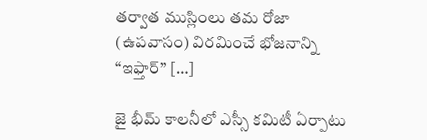తర్వాత ముస్లింలు తమ రోజా (ఉపవాసం) విరమించే భోజనాన్ని “ఇఫ్తార్” […]

జై భీమ్ కాలనీలో ఎస్సీ కమిటీ ఏర్పాటు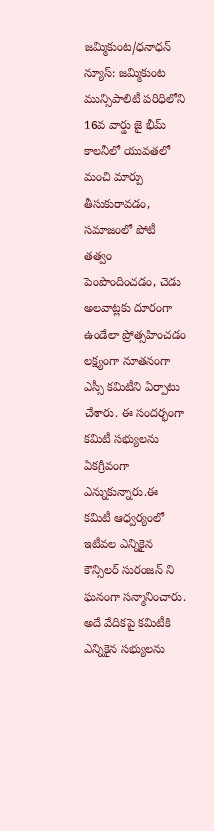జమ్మికుంట/ధనాధన్ న్యూస్: జమ్మికుంట మున్సిపాలిటీ పరిధిలోని 16వ వార్డు జై భీమ్ కాలనీలో యువతలో మంచి మార్పు తీసుకురావడం, సమాజంలో పోటీ తత్వం పెంపొందించడం, చెడు అలవాట్లకు దూరంగా ఉండేలా ప్రోత్సహించడం లక్ష్యంగా నూతనంగా ఎస్సీ కమిటీని ఏర్పాటు చేశారు. ఈ సందర్భంగా కమిటీ సభ్యులను ఏకగ్రీవంగా ఎన్నుకున్నారు.ఈ కమిటీ ఆధ్వర్యంలో ఇటీవల ఎన్నికైన కౌన్సిలర్ సురంజన్ ని ఘనంగా సన్మానించారు. అదే వేదికపై కమిటీకి ఎన్నికైన సభ్యులను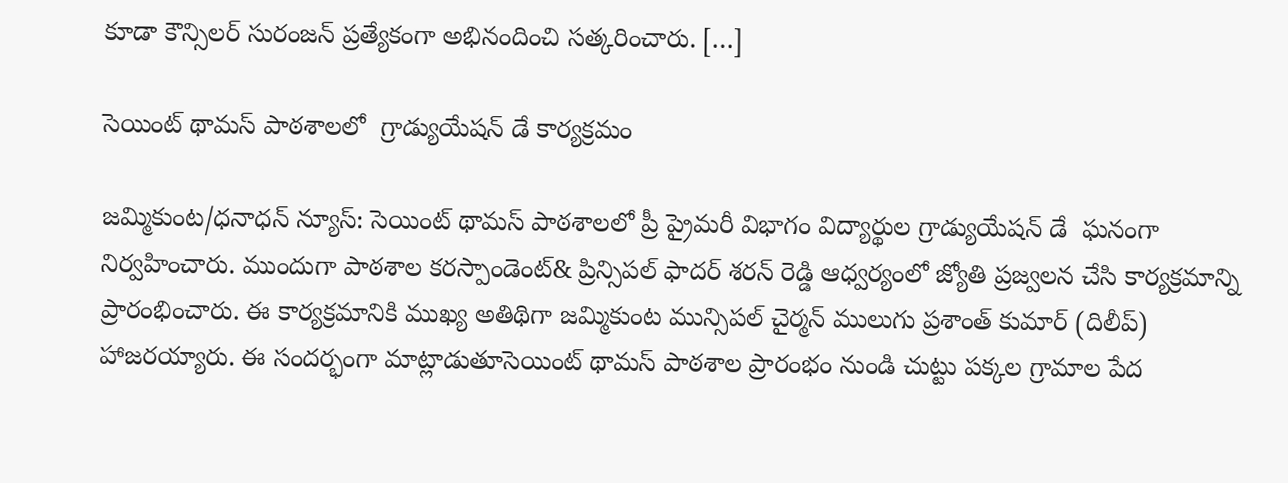కూడా కౌన్సిలర్ సురంజన్ ప్రత్యేకంగా అభినందించి సత్కరించారు. […]

సెయింట్ థామస్ పాఠశాలలో  గ్రాడ్యుయేషన్ డే కార్యక్రమం

జమ్మికుంట/ధనాధన్ న్యూస్: సెయింట్ థామస్ పాఠశాలలో ప్రీ ప్రైమరీ విభాగం విద్యార్థుల గ్రాడ్యుయేషన్ డే  ఘనంగా నిర్వహించారు. ముందుగా పాఠశాల కరస్పాండెంట్& ప్రిన్సిపల్ ఫాదర్ శరన్ రెడ్డి ఆధ్వర్యంలో జ్యోతి ప్రజ్వలన చేసి కార్యక్రమాన్ని ప్రారంభించారు. ఈ కార్యక్రమానికి ముఖ్య అతిథిగా జమ్మికుంట మున్సిపల్ చైర్మన్ ములుగు ప్రశాంత్ కుమార్ (దిలీప్) హాజరయ్యారు. ఈ సందర్భంగా మాట్లాడుతూసెయింట్ థామస్ పాఠశాల ప్రారంభం నుండి చుట్టు పక్కల గ్రామాల పేద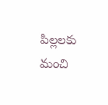పిల్లలకు మంచి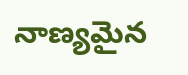నాణ్యమైన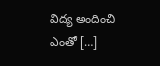విద్య అందించి ఎంతో […]